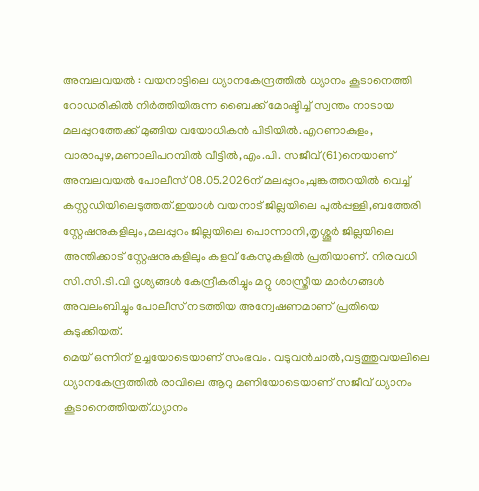അമ്പലവയൽ : വയനാട്ടിലെ ധ്യാനകേന്ദ്രത്തിൽ ധ്യാനം കൂടാനെത്തി റോഡരികിൽ നിർത്തിയിരുന്ന ബൈക്ക് മോഷ്ടിച്ച് സ്വന്തം നാടായ മലപ്പുറത്തേക്ക് മുങ്ങിയ വയോധികൻ പിടിയിൽ.എറണാകുളം, വാരാപുഴ,മണാലിപറമ്പിൽ വീട്ടിൽ,എം.പി. സജീവ്(61)നെയാണ് അമ്പലവയൽ പോലീസ് 08.05.2026ന് മലപ്പുറം,ചുങ്കത്തറയിൽ വെച്ച് കസ്റ്റഡിയിലെടുത്തത്.ഇയാൾ വയനാട് ജില്ലയിലെ പുൽപ്പള്ളി,ബത്തേരി സ്റ്റേഷനുകളിലും,മലപ്പുറം ജില്ലയിലെ പൊന്നാനി,തൃശ്ശൂർ ജില്ലയിലെ അന്തിക്കാട് സ്റ്റേഷനുകളിലും കളവ് കേസുകളിൽ പ്രതിയാണ്. നിരവധി സി.സി.ടി.വി ദൃശ്യങ്ങൾ കേന്ദ്രീകരിച്ചും മറ്റു ശാസ്ത്രീയ മാർഗങ്ങൾ അവലംബിച്ചും പോലീസ് നടത്തിയ അന്വേഷണമാണ് പ്രതിയെ കുടുക്കിയത്.
മെയ് ഒന്നിന് ഉച്ചയോടെയാണ് സംഭവം. വടുവൻചാൽ,വട്ടത്തുവയലിലെ ധ്യാനകേന്ദ്രത്തിൽ രാവിലെ ആറു മണിയോടെയാണ് സജീവ് ധ്യാനം കൂടാനെത്തിയത്.ധ്യാനം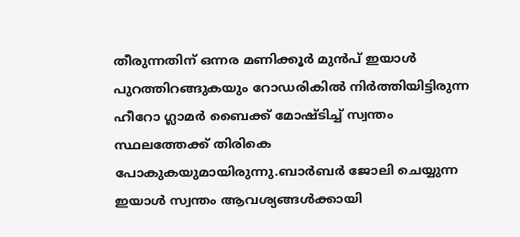തീരുന്നതിന് ഒന്നര മണിക്കൂർ മുൻപ് ഇയാൾ പുറത്തിറങ്ങുകയും റോഡരികിൽ നിർത്തിയിട്ടിരുന്ന ഹീറോ ഗ്ലാമർ ബൈക്ക് മോഷ്ടിച്ച് സ്വന്തം സ്ഥലത്തേക്ക് തിരികെ പോകുകയുമായിരുന്നു.ബാർബർ ജോലി ചെയ്യുന്ന ഇയാൾ സ്വന്തം ആവശ്യങ്ങൾക്കായി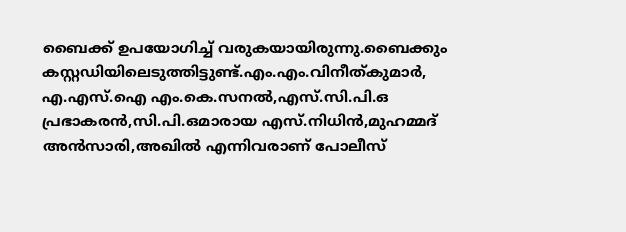ബൈക്ക് ഉപയോഗിച്ച് വരുകയായിരുന്നു.ബൈക്കും കസ്റ്റഡിയിലെടുത്തിട്ടുണ്ട്.എം.എം.വിനീത്കുമാർ, എ.എസ്.ഐ എം.കെ.സനൽ,എസ്.സി.പി.ഒ പ്രഭാകരൻ,സി.പി.ഒമാരായ എസ്.നിധിൻ,മുഹമ്മദ് അൻസാരി,അഖിൽ എന്നിവരാണ് പോലീസ്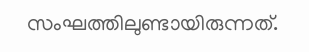സംഘത്തിലുണ്ടായിരുന്നത്.